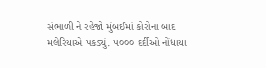સંભાળી ને રહેજો મુંબઈમાં કોરોના બાદ મલેરિયાએ પકડ્યું. ૫૦૦૦ દર્દીઓ નોંધાયા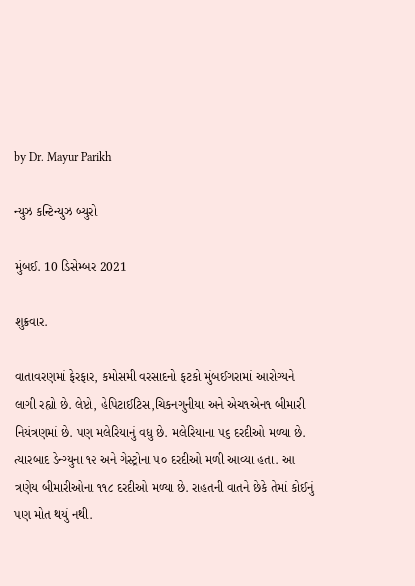by Dr. Mayur Parikh

ન્યુઝ કન્ટિન્યુઝ બ્યુરો

મુંબઈ. 10 ડિસેમ્બર 2021

શુક્રવાર.

વાતાવરણમાં ફેરફાર, કમોસમી વરસાદનો ફટકો મુંબઈગરામાં આરોગ્યને લાગી રહ્યો છે. લેપ્ટો, હેપિટાઈટિસ,ચિકનગુનીયા અને એચ૧એન૧ બીમારી નિયંત્રણમાં છે. પણ મલેરિયાનું વધુ છે. મલેરિયાના ૫૬ દરદીઓ મળ્યા છે. ત્યારબાદ ડેન્ગ્યુના ૧૨ અને ગેસ્ટ્રોના ૫૦ દરદીઓ મળી આવ્યા હતા. આ ત્રણેય બીમારીઓના ૧૧૮ દરદીઓ મળ્યા છે. રાહતની વાતને છેકે તેમાં કોઈનું પણ મોત થયું નથી.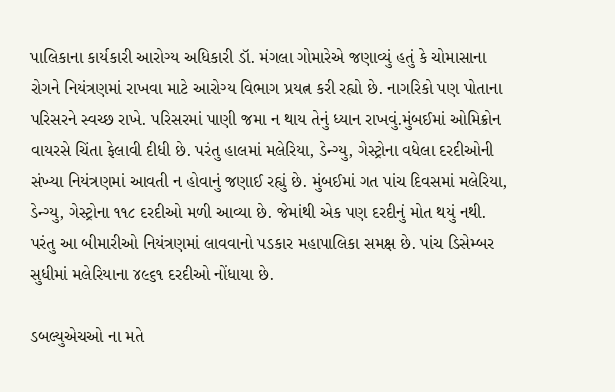પાલિકાના કાર્યકારી આરોગ્ય અધિકારી ડૉ. મંગલા ગોમારેએ જણાવ્યું હતું કે ચોમાસાના રોગને નિયંત્રણમાં રાખવા માટે આરોગ્ય વિભાગ પ્રયત્ન કરી રહ્યો છે. નાગરિકો પણ પોતાના પરિસરને સ્વચ્છ રાખે. પરિસરમાં પાણી જમા ન થાય તેનું ધ્યાન રાખવું.મુંબઈમાં ઓમિક્રોન વાયરસે ચિંતા ફેલાવી દીધી છે. પરંતુ હાલમાં મલેરિયા, ડેન્ગ્યુ, ગેસ્ટ્રોના વધેલા દરદીઓની સંખ્યા નિયંત્રણમાં આવતી ન હોવાનું જણાઈ રહ્યું છે. મુંબઈમાં ગત પાંચ દિવસમાં મલેરિયા, ડેન્ગ્યુ, ગેસ્ટ્રોના ૧૧૮ દરદીઓ મળી આવ્યા છે. જેમાંથી એક પણ દરદીનું મોત થયું નથી. પરંતુ આ બીમારીઓ નિયંત્રણમાં લાવવાનો પડકાર મહાપાલિકા સમક્ષ છે. પાંચ ડિસેમ્બર સુધીમાં મલેરિયાના ૪૯૬૧ દરદીઓ નોંધાયા છે.

ડબલ્યુએચઓ ના મતે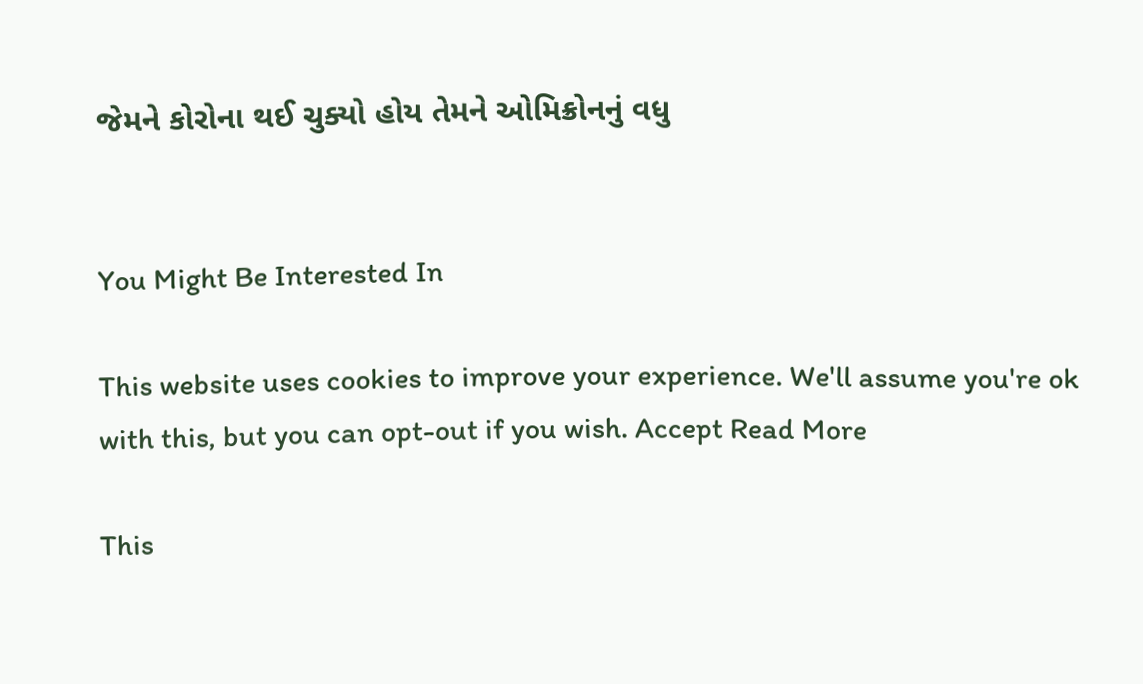જેમને કોરોના થઈ ચુક્યો હોય તેમને ઓમિક્રોનનું વધુ


You Might Be Interested In

This website uses cookies to improve your experience. We'll assume you're ok with this, but you can opt-out if you wish. Accept Read More

This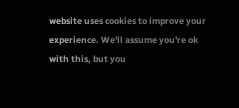website uses cookies to improve your experience. We'll assume you're ok with this, but you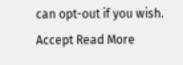can opt-out if you wish. Accept Read More